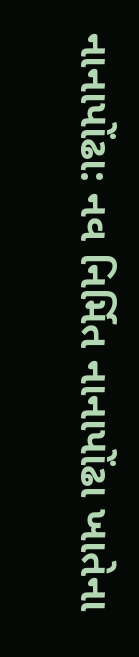નાનાપોંઢા: નવ નિર્મિત નાનાપોંઢા ખાતેના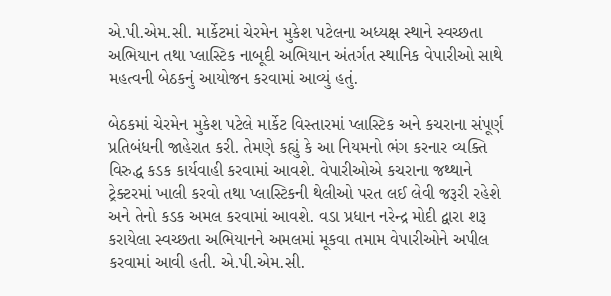એ.પી.એમ.સી. માર્કેટમાં ચેરમેન મુકેશ પટેલના અધ્યક્ષ સ્થાને સ્વચ્છતા અભિયાન તથા પ્લાસ્ટિક નાબૂદી અભિયાન અંતર્ગત સ્થાનિક વેપારીઓ સાથે મહત્વની બેઠકનું આયોજન કરવામાં આવ્યું હતું.

બેઠકમાં ચેરમેન મુકેશ પટેલે માર્કેટ વિસ્તારમાં પ્લાસ્ટિક અને કચરાના સંપૂર્ણ પ્રતિબંધની જાહેરાત કરી. તેમણે કહ્યું કે આ નિયમનો ભંગ કરનાર વ્યક્તિ વિરુદ્ધ કડક કાર્યવાહી કરવામાં આવશે. વેપારીઓએ કચરાના જથ્થાને ટ્રેક્ટરમાં ખાલી કરવો તથા પ્લાસ્ટિકની થેલીઓ પરત લઈ લેવી જરૂરી રહેશે અને તેનો કડક અમલ કરવામાં આવશે. વડા પ્રધાન નરેન્દ્ર મોદી દ્વારા શરૂ કરાયેલા સ્વચ્છતા અભિયાનને અમલમાં મૂકવા તમામ વેપારીઓને અપીલ કરવામાં આવી હતી. એ.પી.એમ.સી.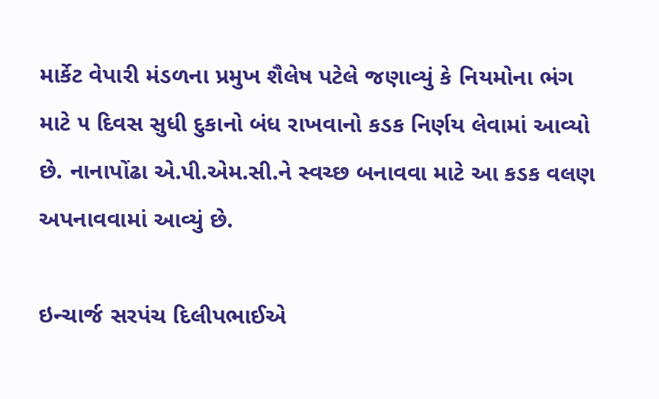માર્કેટ વેપારી મંડળના પ્રમુખ શૈલેષ પટેલે જણાવ્યું કે નિયમોના ભંગ માટે ૫ દિવસ સુધી દુકાનો બંધ રાખવાનો કડક નિર્ણય લેવામાં આવ્યો છે. નાનાપોંઢા એ.પી.એમ.સી.ને સ્વચ્છ બનાવવા માટે આ કડક વલણ અપનાવવામાં આવ્યું છે.

ઇન્ચાર્જ સરપંચ દિલીપભાઈએ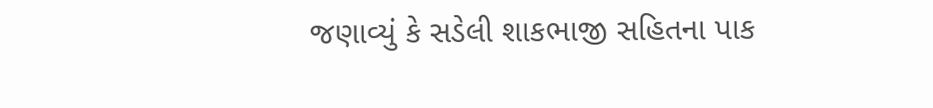જણાવ્યું કે સડેલી શાકભાજી સહિતના પાક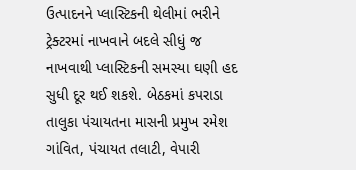ઉત્પાદનને પ્લાસ્ટિકની થેલીમાં ભરીને ટ્રેક્ટરમાં નાખવાને બદલે સીધું જ નાખવાથી પ્લાસ્ટિકની સમસ્યા ઘણી હદ સુધી દૂર થઈ શકશે. બેઠકમાં કપરાડા તાલુકા પંચાયતના માસની પ્રમુખ રમેશ ગાંવિત, પંચાયત તલાટી, વેપારી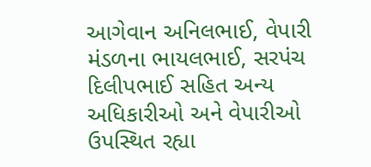આગેવાન અનિલભાઈ, વેપારી મંડળના ભાયલભાઈ, સરપંચ દિલીપભાઈ સહિત અન્ય અધિકારીઓ અને વેપારીઓ ઉપસ્થિત રહ્યા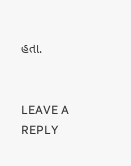હતા.


LEAVE A REPLY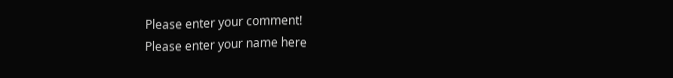Please enter your comment!
Please enter your name here